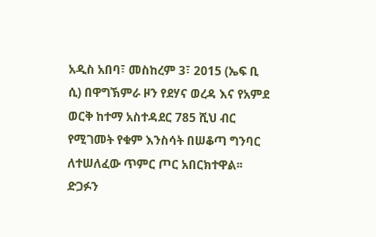አዲስ አበባ፣ መስከረም 3፣ 2015 (ኤፍ ቢ ሲ) በዋግኽምራ ዞን የደሃና ወረዳ እና የአምደ ወርቅ ከተማ አስተዳደር 785 ሺህ ብር የሚገመት የቁም እንስሳት በሠቆጣ ግንባር ለተሠለፈው ጥምር ጦር አበርክተዋል፡፡
ድጋፉን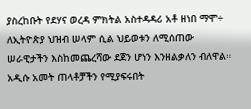ያስረከቡት የደሃና ወረዳ ምክትል አስተዳዳሪ አቶ ዘነበ ማሞ÷ ለኢትዮጵያ ህዝብ ሠላም ሲል ህይወቱን ለሚሰጠው ሠራዊታችን እስከመጨረሻው ደጀን ሆነን እንዘልቃለን ብለዋል።
አዲሱ አመት ጠላቶቻችን የሚያፍሩበት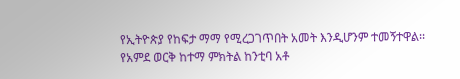የኢትዮጵያ የከፍታ ማማ የሚረጋገጥበት አመት እንዲሆንም ተመኝተዋል፡፡
የአምደ ወርቅ ከተማ ምክትል ከንቲባ አቶ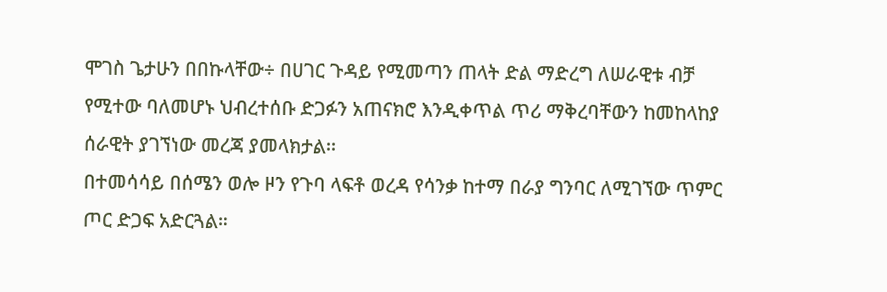ሞገስ ጌታሁን በበኩላቸው÷ በሀገር ጉዳይ የሚመጣን ጠላት ድል ማድረግ ለሠራዊቱ ብቻ የሚተው ባለመሆኑ ህብረተሰቡ ድጋፉን አጠናክሮ እንዲቀጥል ጥሪ ማቅረባቸውን ከመከላከያ ሰራዊት ያገኘነው መረጃ ያመላክታል፡፡
በተመሳሳይ በሰሜን ወሎ ዞን የጉባ ላፍቶ ወረዳ የሳንቃ ከተማ በራያ ግንባር ለሚገኘው ጥምር ጦር ድጋፍ አድርጓል።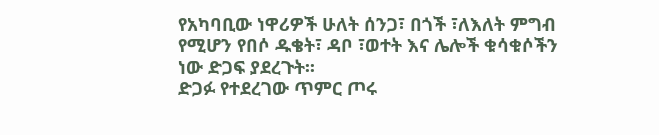የአካባቢው ነዋሪዎች ሁለት ሰንጋ፣ በጎች ፣ለእለት ምግብ የሚሆን የበሶ ዱቄት፣ ዳቦ ፣ወተት እና ሌሎች ቁሳቁሶችን ነው ድጋፍ ያደረጉት፡፡
ድጋፉ የተደረገው ጥምር ጦሩ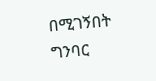በሚገኝበት ግንባር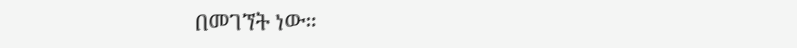በመገኘት ነው።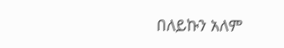በለይኩን አለም